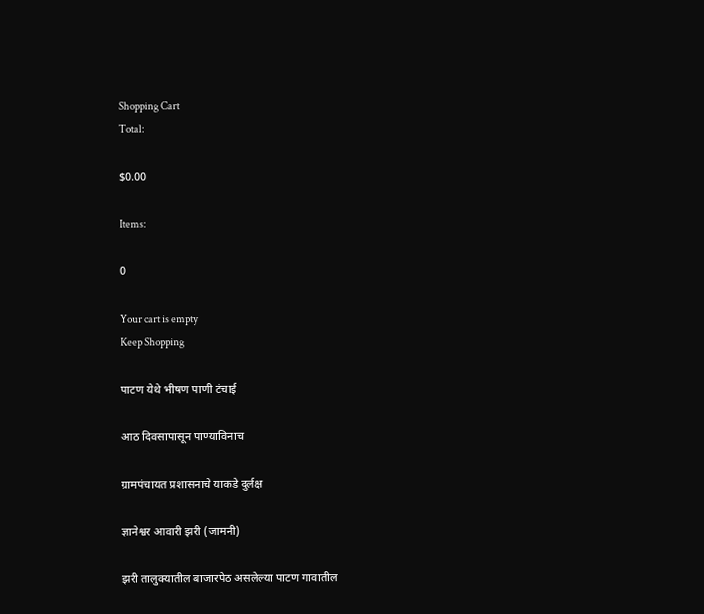Shopping Cart
Total:

$0.00

Items:

0

Your cart is empty
Keep Shopping

पाटण येथे भीषण पाणी टंचाई

आठ दिवसापासून पाण्याविनाच

ग्रामपंचायत प्रशासनाचे याकडे दुर्लक्ष

ज्ञानेश्वर आवारी झरी (जामनी)

झरी तालुक्यातील बाजारपेठ असलेल्या पाटण गावातील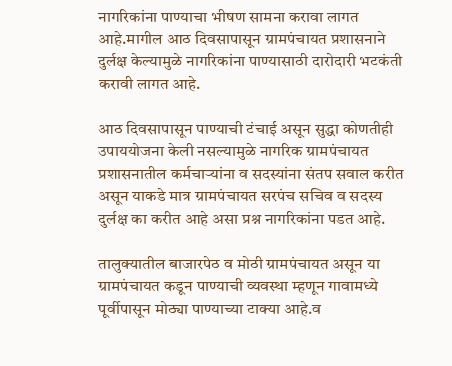नागरिकांना पाण्याचा भीषण सामना करावा लागत आहे.मागील आठ दिवसापासून ग्रामपंचायत प्रशासनाने दुर्लक्ष केल्यामुळे नागरिकांना पाण्यासाठी दारोदारी भटकंती करावी लागत आहे.

आठ दिवसापासून पाण्याची टंचाई असून सुद्धा कोणतीही उपाययोजना केली नसल्यामुळे नागरिक ग्रामपंचायत प्रशासनातील कर्मचाऱ्यांना व सदस्यांना संतप सवाल करीत असून याकडे मात्र ग्रामपंचायत सरपंच सचिव व सदस्य दुर्लक्ष का करीत आहे असा प्रश्न नागरिकांना पडत आहे.

तालुक्यातील बाजारपेठ व मोठी ग्रामपंचायत असून या ग्रामपंचायत कडून पाण्याची व्यवस्था म्हणून गावामध्ये पूर्वीपासून मोठ्या पाण्याच्या टाक्या आहे.व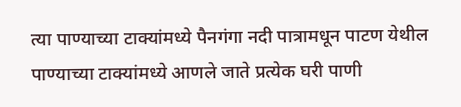त्या पाण्याच्या टाक्यांमध्ये पैनगंगा नदी पात्रामधून पाटण येथील पाण्याच्या टाक्यांमध्ये आणले जाते प्रत्येक घरी पाणी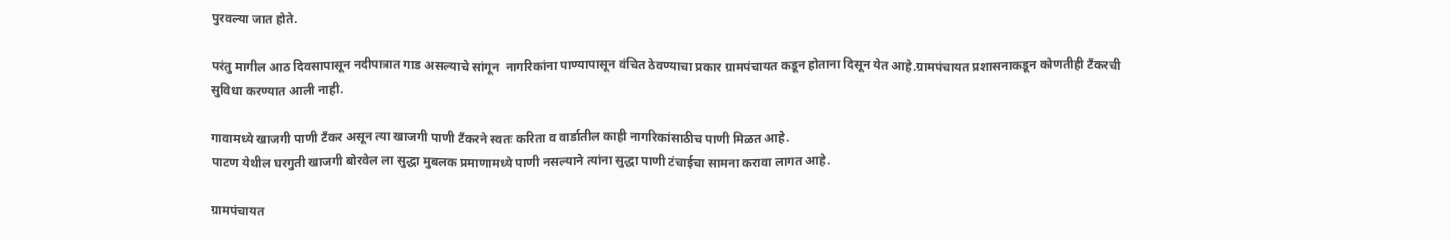पुरवल्या जात होते.

परंतु मागील आठ दिवसापासून नदीपात्रात गाड असल्याचे सांगून  नागरिकांना पाण्यापासून वंचित ठेवण्याचा प्रकार ग्रामपंचायत कडून होताना दिसून येत आहे.ग्रामपंचायत प्रशासनाकडून कोणतीही टँकरची सुविधा करण्यात आली नाही.

गावामध्ये खाजगी पाणी टँकर असून त्या खाजगी पाणी टँकरने स्वतः करिता व वार्डातील काही नागरिकांसाठीच पाणी मिळत आहे.
पाटण येथील घरगुती खाजगी बोरवेल ला सुद्धा मुबलक प्रमाणामध्ये पाणी नसल्याने त्यांना सुद्धा पाणी टंचाईचा सामना करावा लागत आहे.

ग्रामपंचायत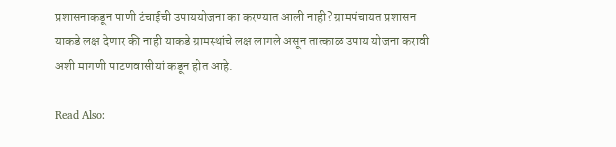प्रशासनाकडून पाणी टंचाईची उपाययोजना का करण्यात आली नाही? ग्रामपंचायत प्रशासन याकडे लक्ष देणार की नाही याकडे ग्रामस्थांचे लक्ष लागले असून तात्काळ उपाय योजना करावी अशी मागणी पाटणवासीयां कडून होत आहे.

Read Also: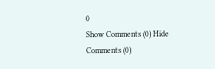0
Show Comments (0) Hide Comments (0)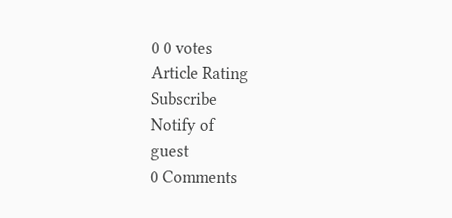0 0 votes
Article Rating
Subscribe
Notify of
guest
0 Comments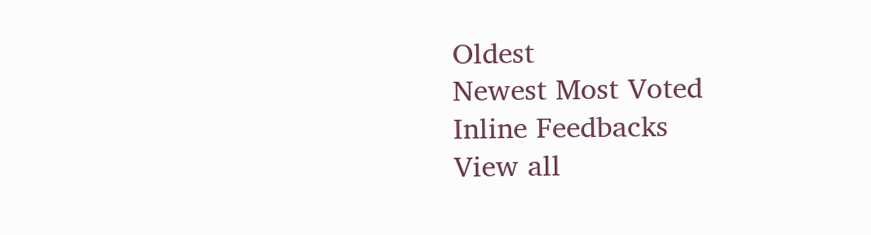Oldest
Newest Most Voted
Inline Feedbacks
View all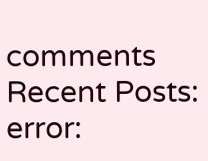comments
Recent Posts:
error: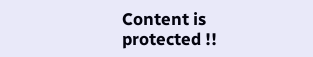Content is protected !!